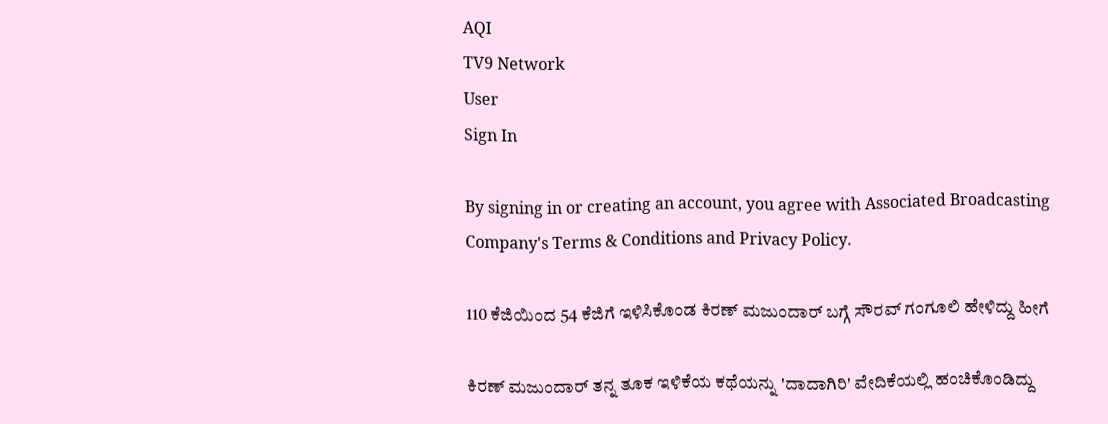AQI
TV9 Network
User
Sign In

By signing in or creating an account, you agree with Associated Broadcasting Company's Terms & Conditions and Privacy Policy.

110 ಕೆಜಿಯಿಂದ 54 ಕೆಜಿಗೆ ಇಳಿಸಿಕೊಂಡ ಕಿರಣ್ ಮಜುಂದಾರ್ ಬಗ್ಗೆ ಸೌರವ್ ಗಂಗೂಲಿ ಹೇಳಿದ್ದು ಹೀಗೆ

ಕಿರಣ್ ಮಜುಂದಾರ್ ತನ್ನ ತೂಕ ಇಳಿಕೆಯ ಕಥೆಯನ್ನು 'ದಾದಾಗಿರಿ' ವೇದಿಕೆಯಲ್ಲಿ ಹಂಚಿಕೊಂಡಿದ್ದು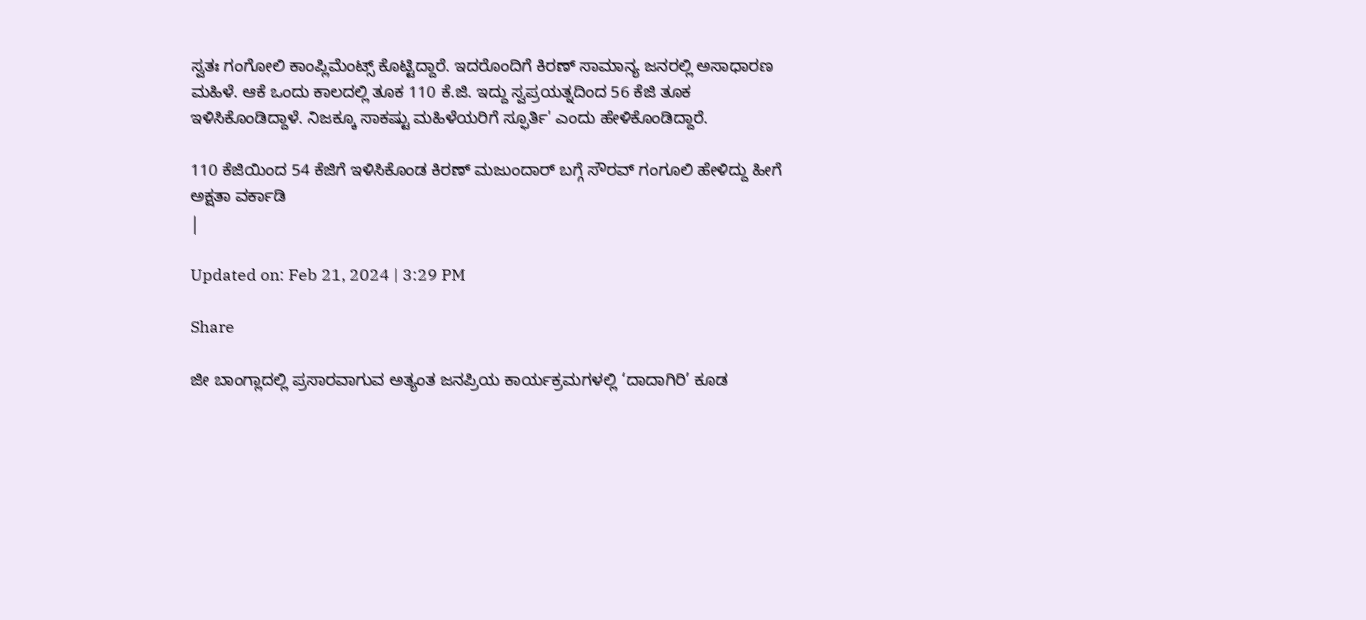ಸ್ವತಃ ಗಂಗೋಲಿ ಕಾಂಪ್ಲಿಮೆಂಟ್ಸ್ ಕೊಟ್ಟಿದ್ದಾರೆ. ಇದರೊಂದಿಗೆ ಕಿರಣ್ ಸಾಮಾನ್ಯ ಜನರಲ್ಲಿ ಅಸಾಧಾರಣ ಮಹಿಳೆ. ಆಕೆ ಒಂದು ಕಾಲದಲ್ಲಿ ತೂಕ 110 ಕೆ.ಜಿ. ಇದ್ದು ಸ್ವಪ್ರಯತ್ನದಿಂದ 56 ಕೆಜಿ ತೂಕ ಇಳಿಸಿಕೊಂಡಿದ್ದಾಳೆ. ನಿಜಕ್ಕೂ ಸಾಕಷ್ಟು ಮಹಿಳೆಯರಿಗೆ ಸ್ಫೂರ್ತಿ' ಎಂದು ಹೇಳಿಕೊಂಡಿದ್ದಾರೆ.

110 ಕೆಜಿಯಿಂದ 54 ಕೆಜಿಗೆ ಇಳಿಸಿಕೊಂಡ ಕಿರಣ್ ಮಜುಂದಾರ್ ಬಗ್ಗೆ ಸೌರವ್ ಗಂಗೂಲಿ ಹೇಳಿದ್ದು ಹೀಗೆ
ಅಕ್ಷತಾ ವರ್ಕಾಡಿ
|

Updated on: Feb 21, 2024 | 3:29 PM

Share

ಜೀ ಬಾಂಗ್ಲಾದಲ್ಲಿ ಪ್ರಸಾರವಾಗುವ ಅತ್ಯಂತ ಜನಪ್ರಿಯ ಕಾರ್ಯಕ್ರಮಗಳಲ್ಲಿ ‘ದಾದಾಗಿರಿ’ ಕೂಡ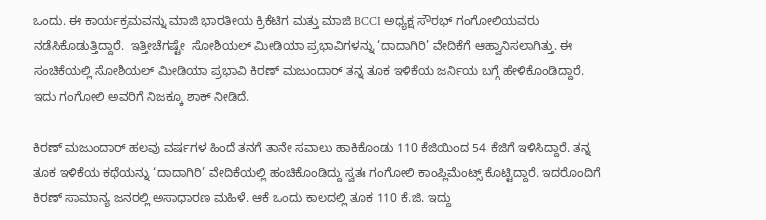ಒಂದು. ಈ ಕಾರ್ಯಕ್ರಮವನ್ನು ಮಾಜಿ ಭಾರತೀಯ ಕ್ರಿಕೆಟಿಗ ಮತ್ತು ಮಾಜಿ BCCI ಅಧ್ಯಕ್ಷ ಸೌರಭ್ ಗಂಗೋಲಿಯವರು ನಡೆಸಿಕೊಡುತ್ತಿದ್ದಾರೆ.  ಇತ್ತೀಚೆಗಷ್ಟೇ  ಸೋಶಿಯಲ್ ಮೀಡಿಯಾ ಪ್ರಭಾವಿಗಳನ್ನು ‘ದಾದಾಗಿರಿ’ ವೇದಿಕೆಗೆ ಆಹ್ವಾನಿಸಲಾಗಿತ್ತು. ಈ ಸಂಚಿಕೆಯಲ್ಲಿ ಸೋಶಿಯಲ್ ಮೀಡಿಯಾ ಪ್ರಭಾವಿ ಕಿರಣ್ ಮಜುಂದಾರ್ ತನ್ನ ತೂಕ ಇಳಿಕೆಯ ಜರ್ನಿಯ ಬಗ್ಗೆ ಹೇಳಿಕೊಂಡಿದ್ದಾರೆ. ಇದು ಗಂಗೋಲಿ ಅವರಿಗೆ ನಿಜಕ್ಕೂ ಶಾಕ್ ನೀಡಿದೆ.

ಕಿರಣ್ ಮಜುಂದಾರ್ ಹಲವು ವರ್ಷಗಳ ಹಿಂದೆ ತನಗೆ ತಾನೇ ಸವಾಲು ಹಾಕಿಕೊಂಡು 110 ಕೆಜಿಯಿಂದ 54 ಕೆಜಿಗೆ ಇಳಿಸಿದ್ದಾರೆ. ತನ್ನ ತೂಕ ಇಳಿಕೆಯ ಕಥೆಯನ್ನು ‘ದಾದಾಗಿರಿ’ ವೇದಿಕೆಯಲ್ಲಿ ಹಂಚಿಕೊಂಡಿದ್ದು ಸ್ವತಃ ಗಂಗೋಲಿ ಕಾಂಪ್ಲಿಮೆಂಟ್ಸ್ ಕೊಟ್ಟಿದ್ದಾರೆ. ಇದರೊಂದಿಗೆ ಕಿರಣ್ ಸಾಮಾನ್ಯ ಜನರಲ್ಲಿ ಅಸಾಧಾರಣ ಮಹಿಳೆ. ಆಕೆ ಒಂದು ಕಾಲದಲ್ಲಿ ತೂಕ 110 ಕೆ.ಜಿ. ಇದ್ದು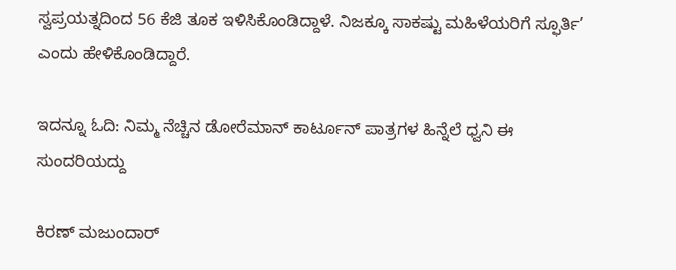ಸ್ವಪ್ರಯತ್ನದಿಂದ 56 ಕೆಜಿ ತೂಕ ಇಳಿಸಿಕೊಂಡಿದ್ದಾಳೆ. ನಿಜಕ್ಕೂ ಸಾಕಷ್ಟು ಮಹಿಳೆಯರಿಗೆ ಸ್ಫೂರ್ತಿ’ ಎಂದು ಹೇಳಿಕೊಂಡಿದ್ದಾರೆ.

ಇದನ್ನೂ ಓದಿ: ನಿಮ್ಮ ನೆಚ್ಚಿನ ಡೋರೆಮಾನ್ ಕಾರ್ಟೂನ್ ಪಾತ್ರಗಳ ಹಿನ್ನೆಲೆ ಧ್ವನಿ ಈ ಸುಂದರಿಯದ್ದು

ಕಿರಣ್ ಮಜುಂದಾರ್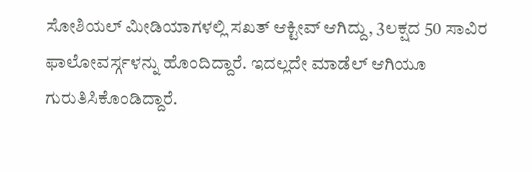ಸೋಶಿಯಲ್ ಮೀಡಿಯಾಗಳಲ್ಲಿ ಸಖತ್ ಆಕ್ಟೀವ್ ಆಗಿದ್ದು, 3ಲಕ್ಷದ 50 ಸಾವಿರ ಫಾಲೋವರ್ಸ್ಗಳನ್ನು ಹೊಂದಿದ್ದಾರೆ. ಇದಲ್ಲದೇ ಮಾಡೆಲ್ ಆಗಿಯೂ ಗುರುತಿಸಿಕೊಂಡಿದ್ದಾರೆ.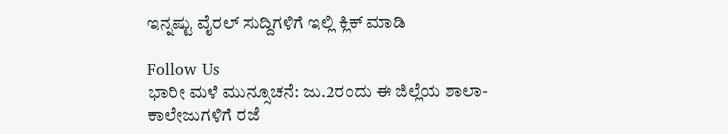ಇನ್ನಷ್ಟು ವೈರಲ್ ಸುದ್ದಿಗಳಿಗೆ ಇಲ್ಲಿ ಕ್ಲಿಕ್ ಮಾಡಿ

Follow Us
ಭಾರೀ ಮಳೆ ಮುನ್ಸೂಚನೆ: ಜು.2ರಂದು ಈ ಜಿಲ್ಲೆಯ ಶಾಲಾ-ಕಾಲೇಜುಗಳಿಗೆ ರಜೆ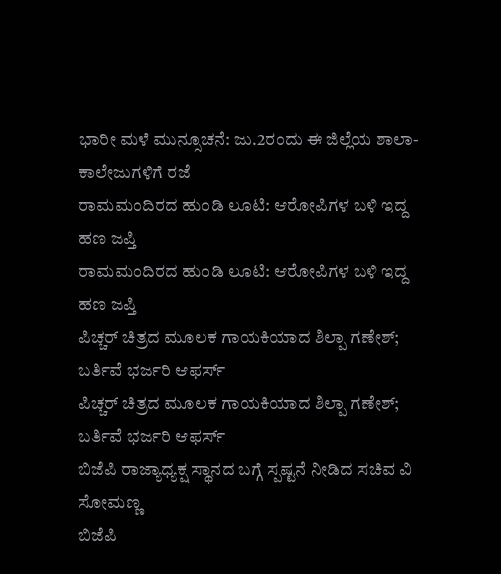ಭಾರೀ ಮಳೆ ಮುನ್ಸೂಚನೆ: ಜು.2ರಂದು ಈ ಜಿಲ್ಲೆಯ ಶಾಲಾ-ಕಾಲೇಜುಗಳಿಗೆ ರಜೆ
ರಾಮಮಂದಿರದ ಹುಂಡಿ ಲೂಟಿ: ಆರೋಪಿಗಳ ಬಳಿ ಇದ್ದ ಹಣ ಜಪ್ತಿ
ರಾಮಮಂದಿರದ ಹುಂಡಿ ಲೂಟಿ: ಆರೋಪಿಗಳ ಬಳಿ ಇದ್ದ ಹಣ ಜಪ್ತಿ
ಪಿಚ್ಚರ್ ಚಿತ್ರದ ಮೂಲಕ ಗಾಯಕಿಯಾದ ಶಿಲ್ಪಾ ಗಣೇಶ್; ಬರ್ತಿವೆ ಭರ್ಜರಿ ಆಫರ್ಸ್
ಪಿಚ್ಚರ್ ಚಿತ್ರದ ಮೂಲಕ ಗಾಯಕಿಯಾದ ಶಿಲ್ಪಾ ಗಣೇಶ್; ಬರ್ತಿವೆ ಭರ್ಜರಿ ಆಫರ್ಸ್
ಬಿಜೆಪಿ ರಾಜ್ಯಾಧ್ಯಕ್ಷ ಸ್ಥಾನದ ಬಗ್ಗೆ ಸ್ಪಷ್ಟನೆ ನೀಡಿದ ಸಚಿವ ವಿ ಸೋಮಣ್ಣ
ಬಿಜೆಪಿ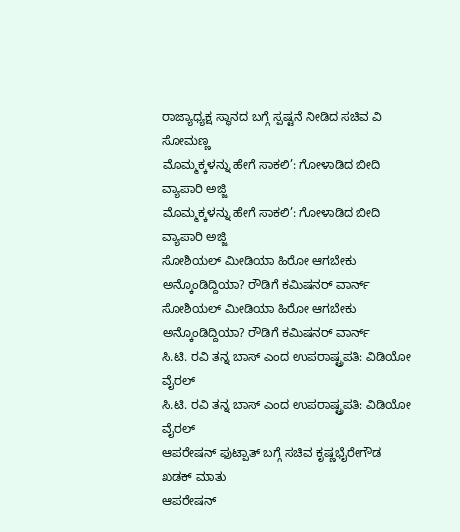ರಾಜ್ಯಾಧ್ಯಕ್ಷ ಸ್ಥಾನದ ಬಗ್ಗೆ ಸ್ಪಷ್ಟನೆ ನೀಡಿದ ಸಚಿವ ವಿ ಸೋಮಣ್ಣ
ಮೊಮ್ಮಕ್ಕಳನ್ನು ಹೇಗೆ ಸಾಕಲಿ’: ಗೋಳಾಡಿದ ಬೀದಿ ವ್ಯಾಪಾರಿ ಅಜ್ಜಿ
ಮೊಮ್ಮಕ್ಕಳನ್ನು ಹೇಗೆ ಸಾಕಲಿ’: ಗೋಳಾಡಿದ ಬೀದಿ ವ್ಯಾಪಾರಿ ಅಜ್ಜಿ
ಸೋಶಿಯಲ್ ಮೀಡಿಯಾ ಹಿರೋ ಆಗಬೇಕು ಅನ್ಕೊಂಡಿದ್ದಿಯಾ? ರೌಡಿಗೆ ಕಮಿಷನರ್ ವಾರ್ನ್
ಸೋಶಿಯಲ್ ಮೀಡಿಯಾ ಹಿರೋ ಆಗಬೇಕು ಅನ್ಕೊಂಡಿದ್ದಿಯಾ? ರೌಡಿಗೆ ಕಮಿಷನರ್ ವಾರ್ನ್
ಸಿ.ಟಿ. ರವಿ ತನ್ನ ಬಾಸ್ ಎಂದ ಉಪರಾಷ್ಟ್ರಪತಿ: ವಿಡಿಯೋ ವೈರಲ್
ಸಿ.ಟಿ. ರವಿ ತನ್ನ ಬಾಸ್ ಎಂದ ಉಪರಾಷ್ಟ್ರಪತಿ: ವಿಡಿಯೋ ವೈರಲ್
ಆಪರೇಷನ್ ಫುಟ್ಪಾತ್ ಬಗ್ಗೆ ಸಚಿವ ಕೃಷ್ಣಭೈರೇಗೌಡ ಖಡಕ್ ಮಾತು
ಆಪರೇಷನ್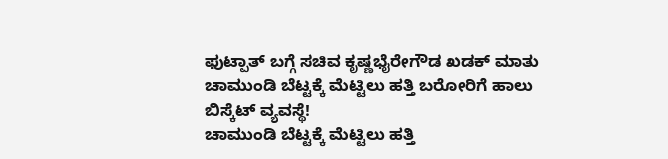ಫುಟ್ಪಾತ್ ಬಗ್ಗೆ ಸಚಿವ ಕೃಷ್ಣಭೈರೇಗೌಡ ಖಡಕ್ ಮಾತು
ಚಾಮುಂಡಿ ಬೆಟ್ಟಕ್ಕೆ ಮೆಟ್ಟಿಲು ಹತ್ತಿ ಬರೋರಿಗೆ ಹಾಲು ಬಿಸ್ಕೆಟ್ ವ್ಯವಸ್ಥೆ!
ಚಾಮುಂಡಿ ಬೆಟ್ಟಕ್ಕೆ ಮೆಟ್ಟಿಲು ಹತ್ತಿ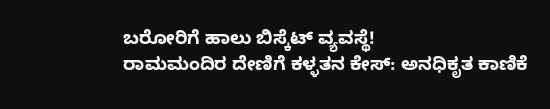ಬರೋರಿಗೆ ಹಾಲು ಬಿಸ್ಕೆಟ್ ವ್ಯವಸ್ಥೆ!
ರಾಮಮಂದಿರ ದೇಣಿಗೆ ಕಳ್ಳತನ ಕೇಸ್: ಅನಧಿಕೃತ ಕಾಣಿಕೆ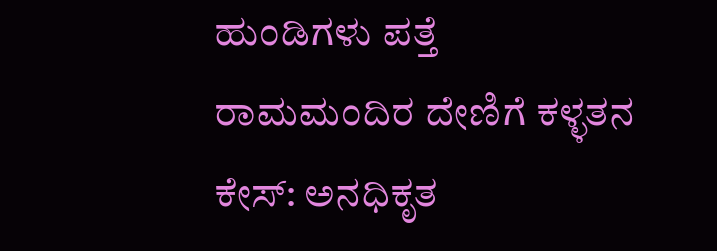ಹುಂಡಿಗಳು ಪತ್ತೆ
ರಾಮಮಂದಿರ ದೇಣಿಗೆ ಕಳ್ಳತನ ಕೇಸ್: ಅನಧಿಕೃತ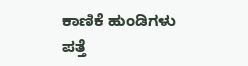ಕಾಣಿಕೆ ಹುಂಡಿಗಳು ಪತ್ತೆ